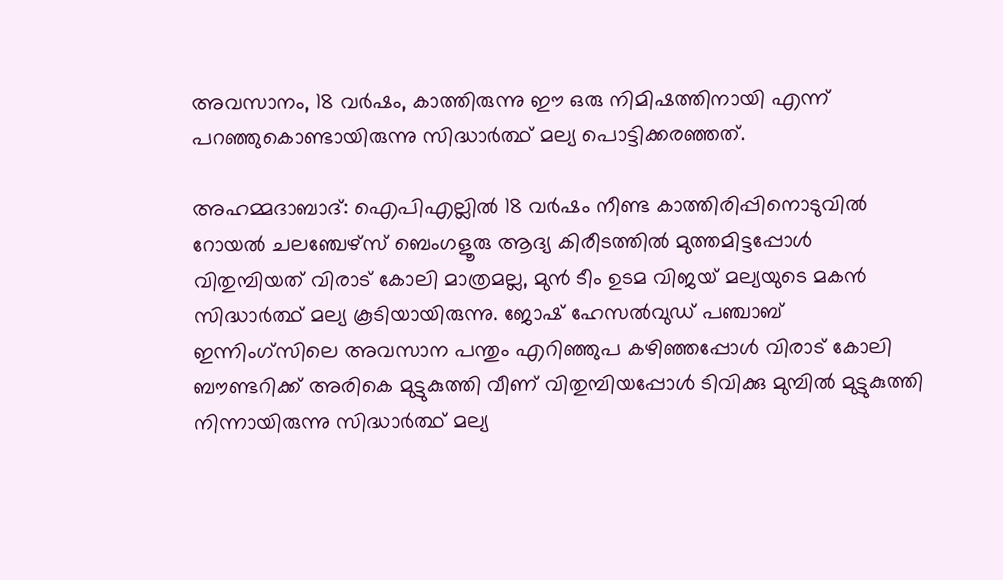അവസാനം, 18 വര്‍ഷം, കാത്തിരുന്നു ഈ ഒരു നിമിഷത്തിനായി എന്ന് പറഞ്ഞുകൊണ്ടായിരുന്നു സിദ്ധാര്‍ത്ഥ് മല്യ പൊട്ടിക്കരഞ്ഞത്.

അഹമ്മദാബാദ്: ഐപിഎല്ലില്‍ 18 വര്‍ഷം നീണ്ട കാത്തിരിപ്പിനൊടുവില്‍ റോയല്‍ ചലഞ്ചേഴ്സ് ബെംഗളൂരു ആദ്യ കിരീടത്തില്‍ മുത്തമിട്ടപ്പോള്‍ വിതുമ്പിയത് വിരാട് കോലി മാത്രമല്ല, മുന്‍ ടീം ഉടമ വിജയ് മല്യയുടെ മകന്‍ സിദ്ധാര്‍ത്ഥ് മല്യ കൂടിയായിരുന്നു. ജോഷ് ഹേസല്‍വുഡ് പഞ്ചാബ് ഇന്നിംഗ്സിലെ അവസാന പന്തും എറിഞ്ഞുപ കഴിഞ്ഞപ്പോള്‍ വിരാട് കോലി ബൗണ്ടറിക്ക് അരികെ മുട്ടുകുത്തി വീണ് വിതുമ്പിയപ്പോൾ ടിവിക്കു മുമ്പില്‍ മുട്ടുകുത്തി നിന്നായിരുന്നു സിദ്ധാര്‍ത്ഥ് മല്യ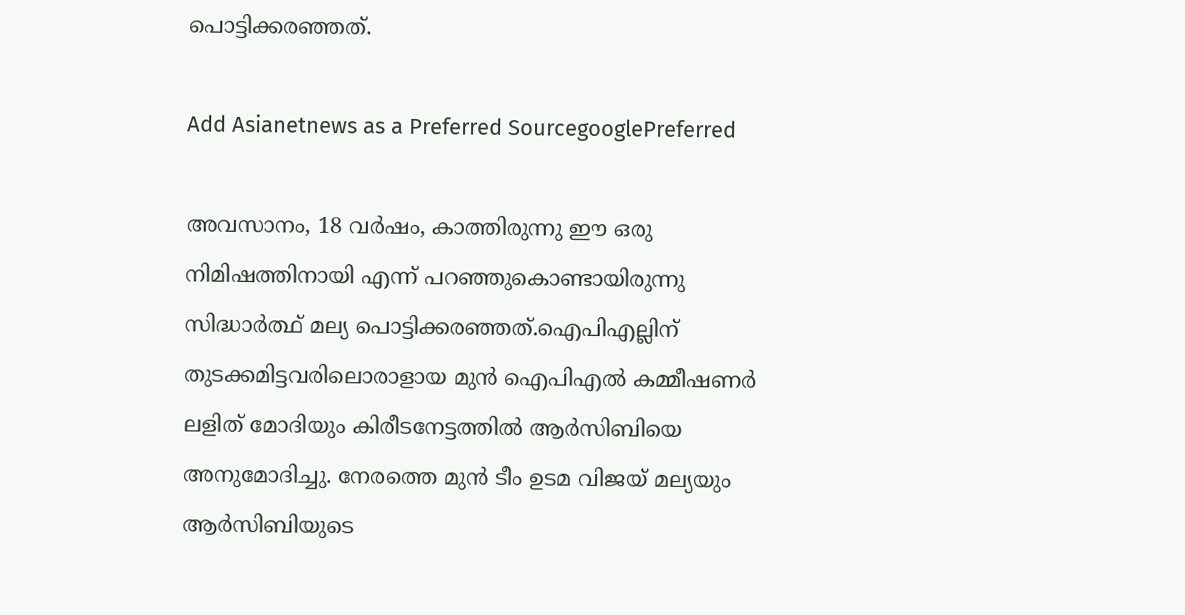പൊട്ടിക്കരഞ്ഞത്.

Add Asianetnews as a Preferred SourcegooglePreferred

അവസാനം, 18 വര്‍ഷം, കാത്തിരുന്നു ഈ ഒരു നിമിഷത്തിനായി എന്ന് പറഞ്ഞുകൊണ്ടായിരുന്നു സിദ്ധാര്‍ത്ഥ് മല്യ പൊട്ടിക്കരഞ്ഞത്.ഐപിഎല്ലിന് തുടക്കമിട്ടവരിലൊരാളായ മുന്‍ ഐപിഎല്‍ കമ്മീഷണര്‍ ലളിത് മോദിയും കിരീടനേട്ടത്തില്‍ ആര്‍സിബിയെ അനുമോദിച്ചു. നേരത്തെ മുന്‍ ടീം ഉടമ വിജയ് മല്യയും ആര്‍സിബിയുടെ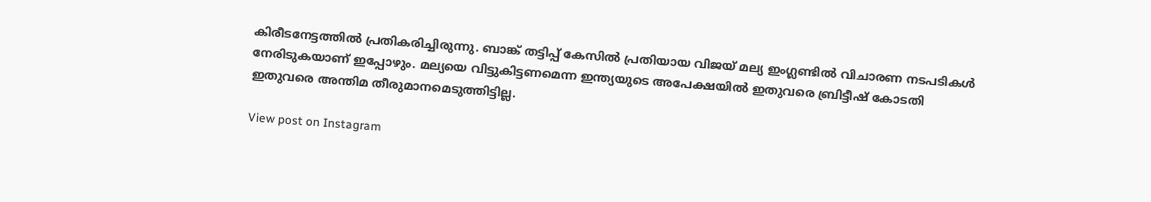കിരീടനേട്ടത്തില്‍ പ്രതികരിച്ചിരുന്നു. ബാങ്ക് തട്ടിപ്പ് കേസില്‍ പ്രതിയായ വിജയ് മല്യ ഇംഗ്ലണ്ടില്‍ വിചാരണ നടപടികള്‍ നേരിടുകയാണ് ഇപ്പോഴും. മല്യയെ വിട്ടുകിട്ടണമെന്ന ഇന്ത്യയുടെ അപേക്ഷയില്‍ ഇതുവരെ ബ്രിട്ടീഷ് കോടതി ഇതുവരെ അന്തിമ തീരുമാനമെടുത്തിട്ടില്ല.

View post on Instagram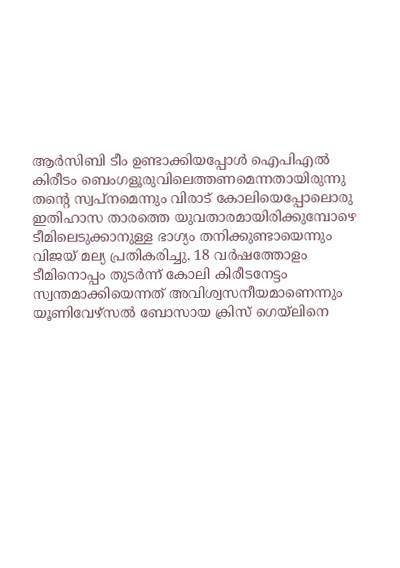ആര്‍സിബി ടീം ഉണ്ടാക്കിയപ്പോള്‍ ഐപിഎല്‍ കിരീടം ബെംഗളൂരുവിലെത്തണമെന്നതായിരുന്നു തന്‍റെ സ്വപ്നമെന്നും വിരാട് കോലിയെപ്പോലൊരു ഇതിഹാസ താരത്തെ യുവതാരമായിരിക്കുമ്പോഴെ ടീമിലെടുക്കാനുള്ള ഭാഗ്യം തനിക്കുണ്ടായെന്നും വിജയ് മല്യ പ്രതികരിച്ചു. 18 വര്‍ഷത്തോളം ടീമിനൊപ്പം തുടര്‍ന്ന് കോലി കിരീടനേട്ടം സ്വന്തമാക്കിയെന്നത് അവിശ്വസനീയമാണെന്നും യൂണിവേഴ്സല്‍ ബോസായ ക്രിസ് ഗെയ്‌ലിനെ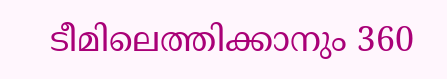ടീമിലെത്തിക്കാനും 360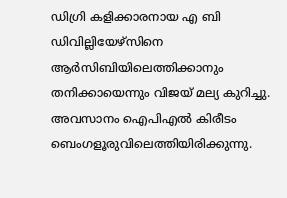ഡിഗ്രി കളിക്കാരനായ എ ബി ഡിവില്ലിയേഴ്സിനെ ആര്‍സിബിയിലെത്തിക്കാനും തനിക്കായെന്നും വിജയ് മല്യ കുറിച്ചു. അവസാനം ഐപിഎല്‍ കിരീടം ബെംഗളൂരുവിലെത്തിയിരിക്കുന്നു.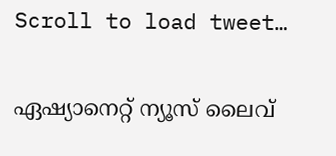Scroll to load tweet…

ഏഷ്യാനെറ്റ് ന്യൂസ് ലൈവ്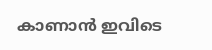കാണാന്‍ ഇവിടെ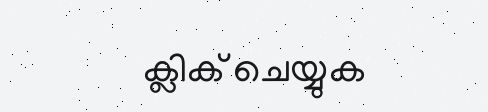ക്ലിക് ചെയ്യുക